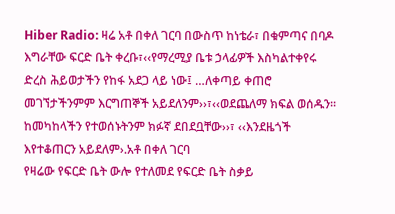Hiber Radio: ዛሬ አቶ በቀለ ገርባ በውስጥ ከነቴራ፣ በቁምጣና በባዶ እግራቸው ፍርድ ቤት ቀረቡ፣‹‹የማረሚያ ቤቱ ኃላፊዎች እስካልተቀየሩ ድረስ ሕይወታችን የከፋ አደጋ ላይ ነው፤ …ለቀጣይ ቀጠሮ መገኘታችንምም እርግጠኞች አይደለንም››፣‹‹ወደጨለማ ክፍል ወሰዱን፡፡ ከመካከላችን የተወሰኑትንም ክፉኛ ደበደቧቸው››፣ ‹‹እንደዜጎች እየተቆጠርን አይደለም›.አቶ በቀለ ገርባ
የዛሬው የፍርድ ቤት ውሎ የተለመደ የፍርድ ቤት ስቃይ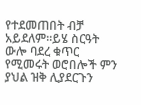የተደመጠበት ብቻ አይደለም።ይሄ ስርዓት ውሎ ባደረ ቁጥር የሚመሩት ወሮበሎች ምን ያህል ዝቅ ሊያደርጉን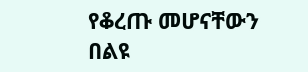የቆረጡ መሆናቸውን በልዩ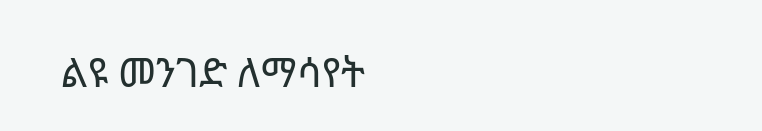ልዩ መንገድ ለማሳየት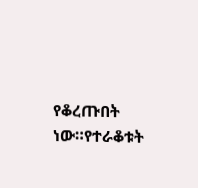የቆረጡበት ነው።የተራቆቱት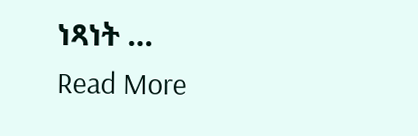ነጻነት …
Read More